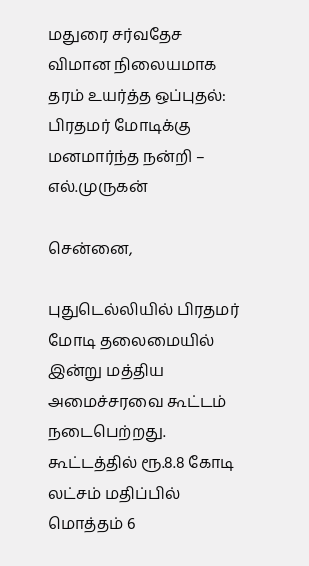மதுரை சர்வதேச விமான நிலையமாக தரம் உயர்த்த ஒப்புதல்: பிரதமர் மோடிக்கு மனமார்ந்த நன்றி – எல்.முருகன்

சென்னை,

புதுடெல்லியில் பிரதமர் மோடி தலைமையில் இன்று மத்திய அமைச்சரவை கூட்டம் நடைபெற்றது. கூட்டத்தில் ரூ.8.8 கோடி லட்சம் மதிப்பில் மொத்தம் 6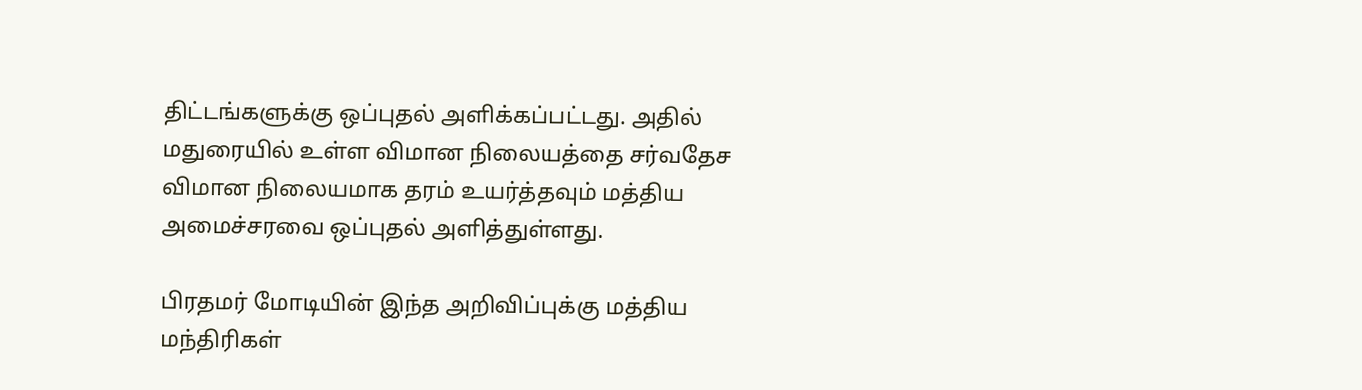திட்டங்களுக்கு ஒப்புதல் அளிக்கப்பட்டது. அதில் மதுரையில் உள்ள விமான நிலையத்தை சர்வதேச விமான நிலையமாக தரம் உயர்த்தவும் மத்திய அமைச்சரவை ஒப்புதல் அளித்துள்ளது.

பிரதமர் மோடியின் இந்த அறிவிப்புக்கு மத்திய மந்திரிகள்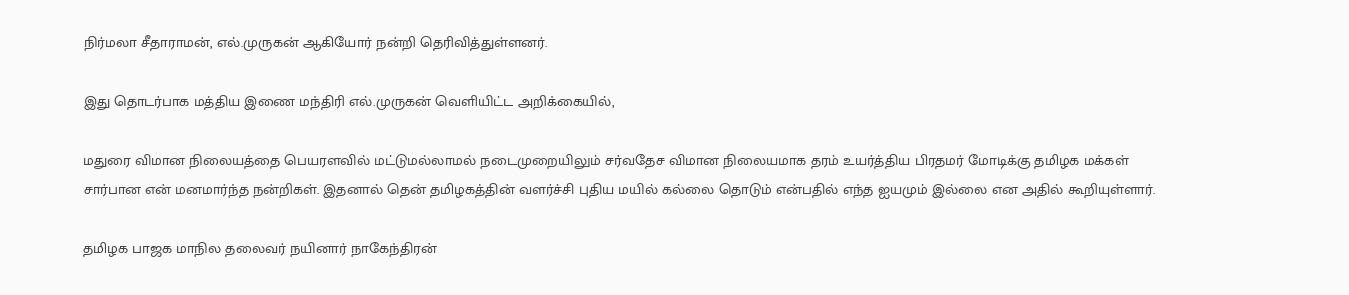நிர்மலா சீதாராமன், எல்.முருகன் ஆகியோர் நன்றி தெரிவித்துள்ளனர்.

இது தொடர்பாக மத்திய இணை மந்திரி எல்.முருகன் வெளியிட்ட அறிக்கையில்,

மதுரை விமான நிலையத்தை பெயரளவில் மட்டுமல்லாமல் நடைமுறையிலும் சர்வதேச விமான நிலையமாக தரம் உயர்த்திய பிரதமர் மோடிக்கு தமிழக மக்கள் சார்பான என் மனமார்ந்த நன்றிகள். இதனால் தென் தமிழகத்தின் வளர்ச்சி புதிய மயில் கல்லை தொடும் என்பதில் எந்த ஐயமும் இல்லை என அதில் கூறியுள்ளார்.

தமிழக பாஜக மாநில தலைவர் நயினார் நாகேந்திரன்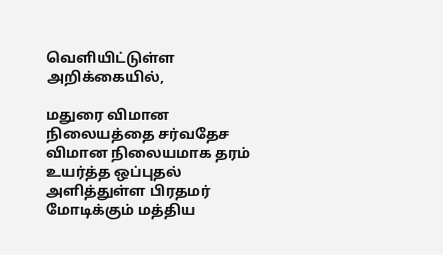வெளியிட்டுள்ள அறிக்கையில்,

மதுரை விமான நிலையத்தை சர்வதேச விமான நிலையமாக தரம் உயர்த்த ஒப்புதல் அளித்துள்ள பிரதமர் மோடிக்கும் மத்திய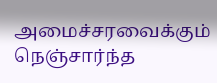அமைச்சரவைக்கும் நெஞ்சார்ந்த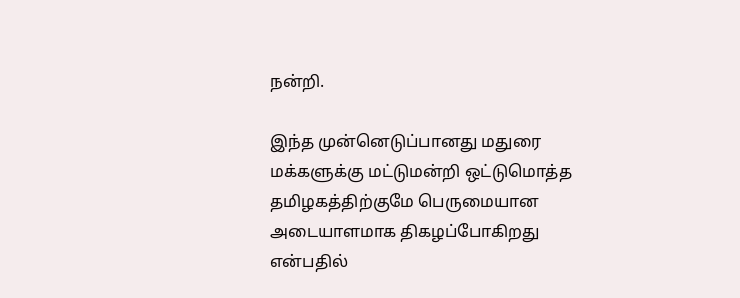நன்றி.

இந்த முன்னெடுப்பானது மதுரை மக்களுக்கு மட்டுமன்றி ஒட்டுமொத்த தமிழகத்திற்குமே பெருமையான அடையாளமாக திகழப்போகிறது என்பதில்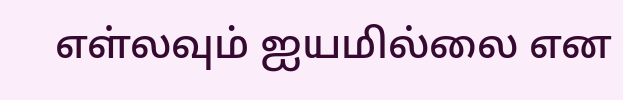எள்லவும் ஐயமில்லை என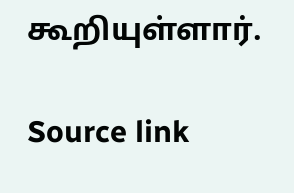கூறியுள்ளார்.

Source link